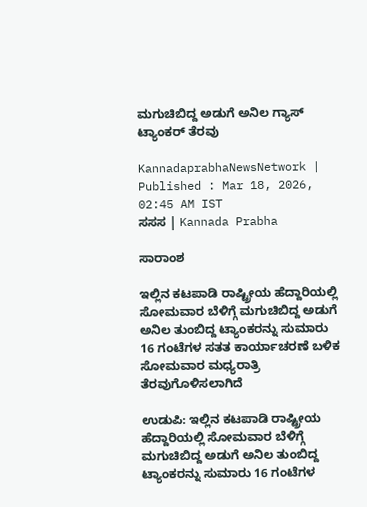ಮಗುಚಿಬಿದ್ದ ಅಡುಗೆ ಅನಿಲ ಗ್ಯಾಸ್‌ ಟ್ಯಾಂಕರ್‌ ತೆರವು

KannadaprabhaNewsNetwork |
Published : Mar 18, 2026, 02:45 AM IST
ಸಸಸ | Kannada Prabha

ಸಾರಾಂಶ

ಇಲ್ಲಿನ ಕಟಪಾಡಿ ರಾಷ್ಟ್ರೀಯ ಹೆದ್ದಾರಿಯಲ್ಲಿ ಸೋಮವಾರ ಬೆಳಿಗ್ಗೆ ಮಗುಚಿಬಿದ್ದ ಅಡುಗೆ ಅನಿಲ ತುಂಬಿದ್ದ ಟ್ಯಾಂಕರನ್ನು ಸುಮಾರು 16 ಗಂಟೆಗಳ ಸತತ ಕಾರ್ಯಾಚರಣೆ ಬಳಿಕ ಸೋಮವಾರ ಮಧ್ಯರಾತ್ರಿ ತೆರವುಗೊಳಿಸಲಾಗಿದೆ

ಉಡುಪಿ: ಇಲ್ಲಿನ ಕಟಪಾಡಿ ರಾಷ್ಟ್ರೀಯ ಹೆದ್ದಾರಿಯಲ್ಲಿ ಸೋಮವಾರ ಬೆಳಿಗ್ಗೆ ಮಗುಚಿಬಿದ್ದ ಅಡುಗೆ ಅನಿಲ ತುಂಬಿದ್ದ ಟ್ಯಾಂಕರನ್ನು ಸುಮಾರು 16 ಗಂಟೆಗಳ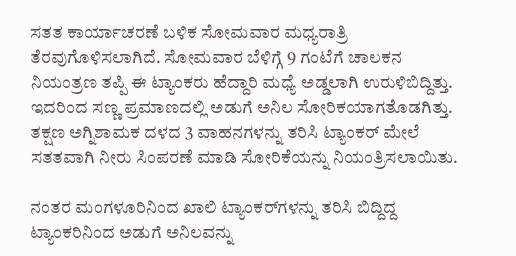ಸತತ ಕಾರ್ಯಾಚರಣೆ ಬಳಿಕ ಸೋಮವಾರ ಮಧ್ಯರಾತ್ರಿ ತೆರವುಗೊಳಿಸಲಾಗಿದೆ. ಸೋಮವಾರ ಬೆಳಿಗ್ಗೆ 9 ಗಂಟೆಗೆ ಚಾಲಕನ ನಿಯಂತ್ರಣ ತಪ್ಪಿ ಈ ಟ್ಯಾಂಕರು ಹೆದ್ದಾರಿ ಮಧ್ಯೆ ಅಡ್ಡಲಾಗಿ ಉರುಳಿಬಿದ್ದಿತ್ತು. ಇದರಿಂದ ಸಣ್ಣ ಪ್ರಮಾಣದಲ್ಲಿ ಅಡುಗೆ ಅನಿಲ ಸೋರಿಕಯಾಗತೊಡಗಿತ್ತು. ತಕ್ಷಣ ಅಗ್ನಿಶಾಮಕ ದಳದ 3 ವಾಹನಗಳನ್ನು ತರಿಸಿ ಟ್ಯಾಂಕರ್ ಮೇಲೆ ಸತತವಾಗಿ ನೀರು ಸಿಂಪರಣೆ ಮಾಡಿ ಸೋರಿಕೆಯನ್ನು ನಿಯಂತ್ರಿಸಲಾಯಿತು.

ನಂತರ ಮಂಗಳ‍ೂರಿನಿಂದ ಖಾಲಿ ಟ್ಯಾಂಕರ್‌ಗಳನ್ನು ತರಿಸಿ ಬಿದ್ದಿದ್ದ ಟ್ಯಾಂಕರಿನಿಂದ ಅಡುಗೆ ಅನಿಲವನ್ನು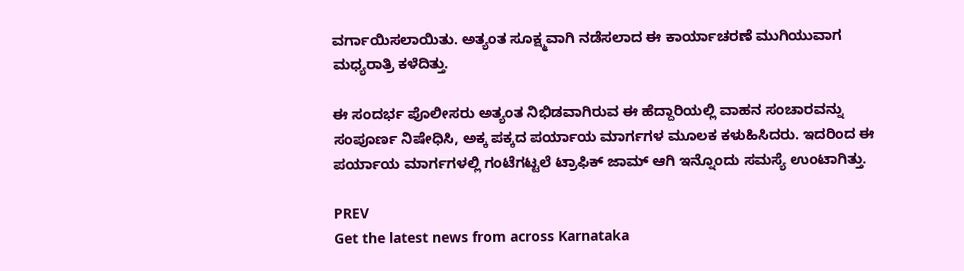ವರ್ಗಾಯಿಸಲಾಯಿತು. ಅತ್ಯಂತ ಸೂಕ್ಷ್ಮವಾಗಿ ನಡೆಸಲಾದ ಈ ಕಾರ್ಯಾಚರಣೆ ಮುಗಿಯುವಾಗ ಮಧ್ಯರಾತ್ರಿ ಕಳೆದಿತ್ತು.

ಈ ಸಂದರ್ಭ ಪೊಲೀಸರು ಅತ್ಯಂತ ನಿಭಿಡವಾಗಿರುವ ಈ ಹೆದ್ದಾರಿಯಲ್ಲಿ ವಾಹನ ಸಂಚಾರವನ್ನು ಸಂಪೂರ್ಣ ನಿಷೇಧಿಸಿ, ಅಕ್ಕ ಪಕ್ಕದ ಪರ್ಯಾಯ ಮಾರ್ಗಗಳ ಮೂಲಕ ಕಳುಹಿಸಿದರು. ಇದರಿಂದ ಈ ಪರ್ಯಾಯ ಮಾರ್ಗಗಳಲ್ಲಿ ಗಂಟೆಗಟ್ಟಲೆ ಟ್ರಾಫಿಕ್ ಜಾಮ್ ಆಗಿ ಇನ್ನೊಂದು ಸಮಸ್ಯೆ ಉಂಟಾಗಿತ್ತು.

PREV
Get the latest news from across Karnataka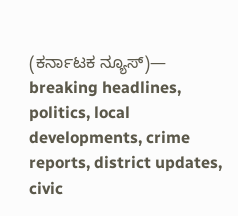(ಕರ್ನಾಟಕ ನ್ಯೂಸ್)— breaking headlines, politics, local developments, crime reports, district updates, civic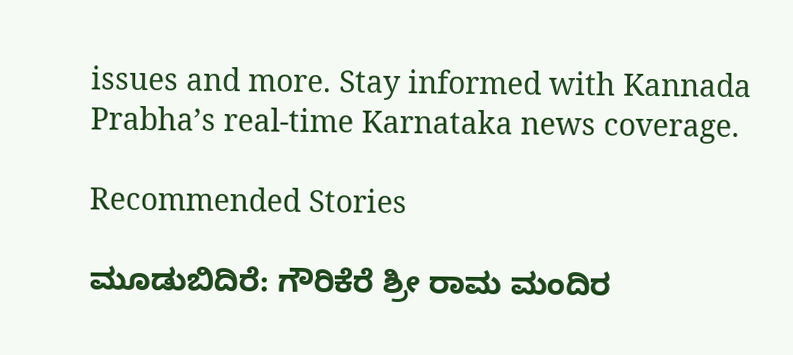issues and more. Stay informed with Kannada Prabha’s real‑time Karnataka news coverage.

Recommended Stories

ಮೂಡುಬಿದಿರೆ: ಗೌರಿಕೆರೆ ಶ್ರೀ ರಾಮ ಮಂದಿರ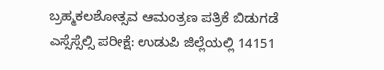ಬ್ರಹ್ಮಕಲಶೋತ್ಸವ ಆಮಂತ್ರಣ ಪತ್ರಿಕೆ ಬಿಡುಗಡೆ
ಎಸ್ಸೆಸ್ಸೆಲ್ಸಿ ಪರೀಕ್ಷೆ: ಉಡುಪಿ ಜಿಲ್ಲೆಯಲ್ಲಿ 14151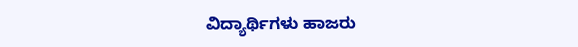ವಿದ್ಯಾರ್ಥಿಗಳು ಹಾಜರು